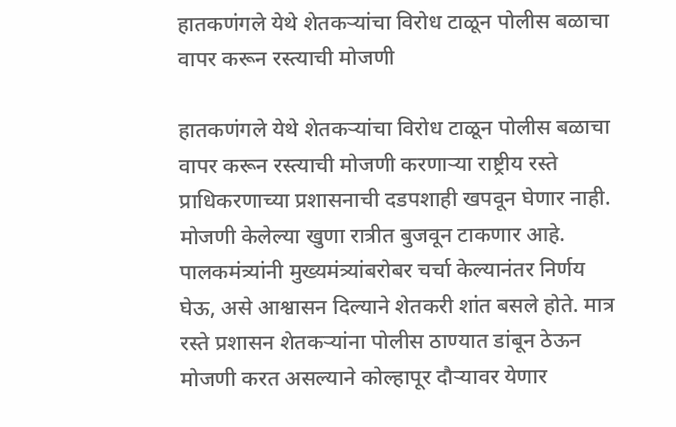हातकणंगले येथे शेतकऱ्यांचा विरोध टाळून पोलीस बळाचा वापर करून रस्त्याची मोजणी

हातकणंगले येथे शेतकऱ्यांचा विरोध टाळून पोलीस बळाचा वापर करून रस्त्याची मोजणी करणाऱ्या राष्ट्रीय रस्ते प्राधिकरणाच्या प्रशासनाची दडपशाही खपवून घेणार नाही. मोजणी केलेल्या खुणा रात्रीत बुजवून टाकणार आहे. पालकमंत्र्यांनी मुख्यमंत्र्यांबरोबर चर्चा केल्यानंतर निर्णय घेऊ, असे आश्वासन दिल्याने शेतकरी शांत बसले होते. मात्र रस्ते प्रशासन शेतकऱ्यांना पोलीस ठाण्यात डांबून ठेऊन मोजणी करत असल्याने कोल्हापूर दौऱ्यावर येणार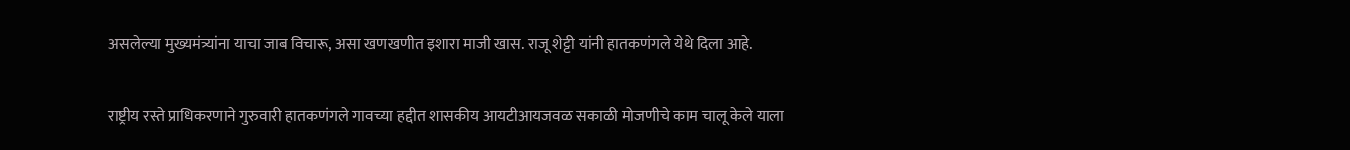असलेल्या मुख्यमंत्र्यांना याचा जाब विचारू, असा खणखणीत इशारा माजी खास. राजू शेट्टी यांनी हातकणंगले येथे दिला आहे.

राष्ट्रीय रस्ते प्राधिकरणाने गुरुवारी हातकणंगले गावच्या हद्दीत शासकीय आयटीआयजवळ सकाळी मोजणीचे काम चालू केले याला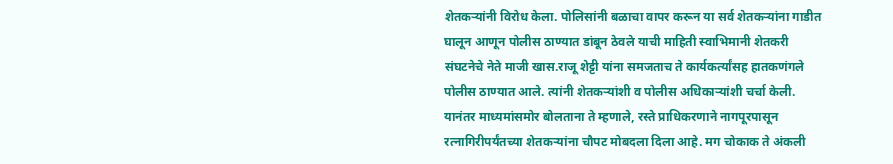शेतकऱ्यांनी विरोध केला. पोलिसांनी बळाचा वापर करून या सर्व शेतकऱ्यांना गाडीत घालून आणून पोलीस ठाण्यात डांबून ठेवले याची माहिती स्वाभिमानी शेतकरी संघटनेचे नेते माजी खास.राजू शेट्टी यांना समजताच ते कार्यकर्त्यांसह हातकणंगले पोलीस ठाण्यात आले. त्यांनी शेतकऱ्यांशी व पोलीस अधिकाऱ्यांशी चर्चा केली. यानंतर माध्यमांसमोर बोलताना ते म्हणाले, रस्ते प्राधिकरणाने नागपूरपासून रत्नागिरीपर्यंतच्या शेतकऱ्यांना चौपट मोबदला दिला आहे. मग चोकाक ते अंकली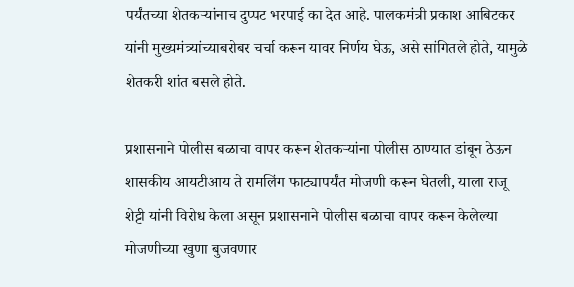पर्यंतच्या शेतकऱ्यांनाच दुप्पट भरपाई का देत आहे. पालकमंत्री प्रकाश आबिटकर यांनी मुख्यमंत्र्यांच्याबरोबर चर्चा करून यावर निर्णय घेऊ, असे सांगितले होते, यामुळे शेतकरी शांत बसले होते.

प्रशासनाने पोलीस बळाचा वापर करून शेतकऱ्यांना पोलीस ठाण्यात डांबून ठेऊन शासकीय आयटीआय ते रामलिंग फाट्यापर्यंत मोजणी करून घेतली, याला राजू शेट्टी यांनी विरोध केला असून प्रशासनाने पोलीस बळाचा वापर करून केलेल्या मोजणीच्या खुणा बुजवणार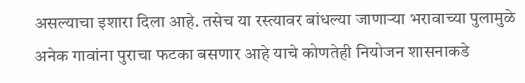असल्याचा इशारा दिला आहे. तसेच या रस्त्यावर बांधल्या जाणाऱ्या भरावाच्या पुलामुळे अनेक गावांना पुराचा फटका बसणार आहे याचे कोणतेही नियोजन शासनाकडे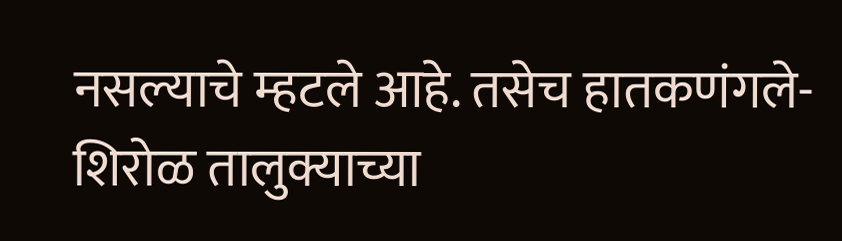नसल्याचे म्हटले आहे. तसेच हातकणंगले-शिरोळ तालुक्याच्या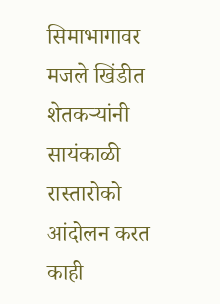सिमाभागावर मजले खिंडीत शेतकऱ्यांनी सायंकाळी रास्तारोको आंदोलन करत काही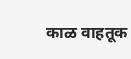काळ वाहतूक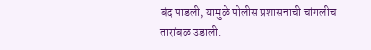बंद पाडली, यामुळे पोलीस प्रशासनाची चांगलीच तारांबळ उडाली.